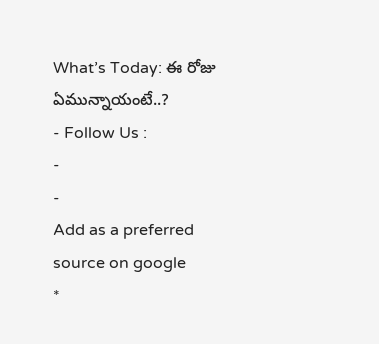What’s Today: ఈ రోజు ఏమున్నాయంటే..?
- Follow Us :
-
-
Add as a preferred
source on google
*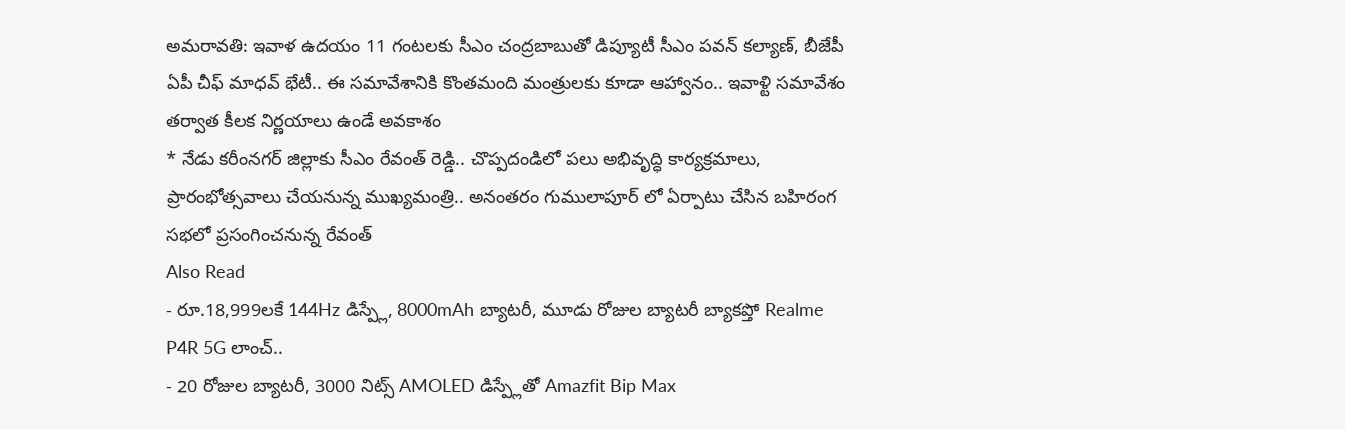అమరావతి: ఇవాళ ఉదయం 11 గంటలకు సీఎం చంద్రబాబుతో డిప్యూటీ సీఎం పవన్ కల్యాణ్, బీజేపీ ఏపీ చీఫ్ మాధవ్ భేటీ.. ఈ సమావేశానికి కొంతమంది మంత్రులకు కూడా ఆహ్వానం.. ఇవాళ్టి సమావేశం తర్వాత కీలక నిర్ణయాలు ఉండే అవకాశం
* నేడు కరీంనగర్ జిల్లాకు సీఎం రేవంత్ రెడ్డి.. చొప్పదండిలో పలు అభివృద్ధి కార్యక్రమాలు, ప్రారంభోత్సవాలు చేయనున్న ముఖ్యమంత్రి.. అనంతరం గుములాపూర్ లో ఏర్పాటు చేసిన బహిరంగ సభలో ప్రసంగించనున్న రేవంత్
Also Read
- రూ.18,999లకే 144Hz డిస్ప్లే, 8000mAh బ్యాటరీ, మూడు రోజుల బ్యాటరీ బ్యాకప్తో Realme P4R 5G లాంచ్..
- 20 రోజుల బ్యాటరీ, 3000 నిట్స్ AMOLED డిస్ప్లేతో Amazfit Bip Max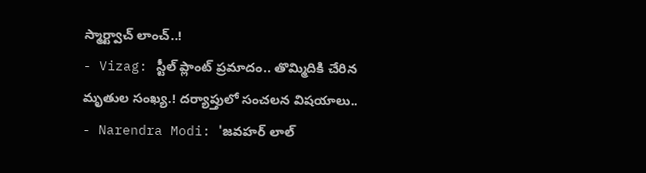స్మార్ట్వాచ్ లాంచ్..!
- Vizag: స్టీల్ ప్లాంట్ ప్రమాదం.. తొమ్మిదికి చేరిన మృతుల సంఖ్య.! దర్యాప్తులో సంచలన విషయాలు..
- Narendra Modi: 'జవహర్ లాల్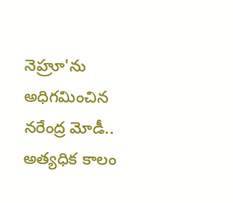నెహ్రూ'ను అధిగమించిన నరేంద్ర మోడీ.. అత్యధిక కాలం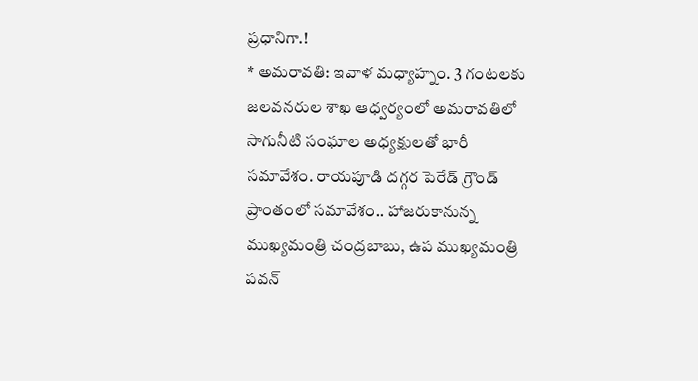ప్రధానిగా.!
* అమరావతి: ఇవాళ మధ్యాహ్నం. 3 గంటలకు జలవనరుల శాఖ ఆధ్వర్యంలో అమరావతిలో సాగునీటి సంఘాల అధ్యక్షులతో భారీ సమావేశం. రాయపూడి దగ్గర పెరేడ్ గ్రౌండ్ ప్రాంతంలో సమావేశం.. హాజరుకానున్న ముఖ్యమంత్రి చంద్రబాబు, ఉప ముఖ్యమంత్రి పవన్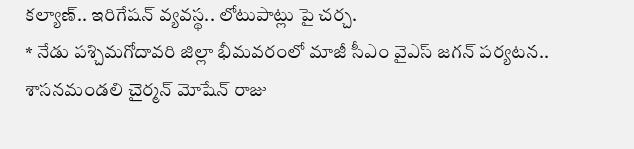కల్యాణ్.. ఇరిగేషన్ వ్యవస్థ.. లోటుపాట్లు పై చర్చ.
* నేడు పశ్చిమగోదావరి జిల్లా భీమవరంలో మాజీ సీఎం వైఎస్ జగన్ పర్యటన.. శాసనమండలి చైర్మన్ మోషేన్ రాజు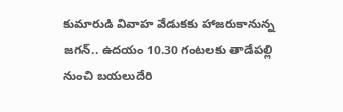కుమారుడి వివాహ వేడుకకు హాజరుకానున్న జగన్.. ఉదయం 10.30 గంటలకు తాడేపల్లి నుంచి బయలుదేరి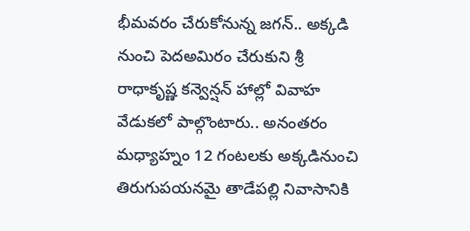భీమవరం చేరుకోనున్న జగన్.. అక్కడి నుంచి పెదఅమిరం చేరుకుని శ్రీ రాధాకృష్ణ కన్వెన్షన్ హాల్లో వివాహ వేడుకలో పాల్గొంటారు.. అనంతరం మధ్యాహ్నం 12 గంటలకు అక్కడినుంచి తిరుగుపయనమై తాడేపల్లి నివాసానికి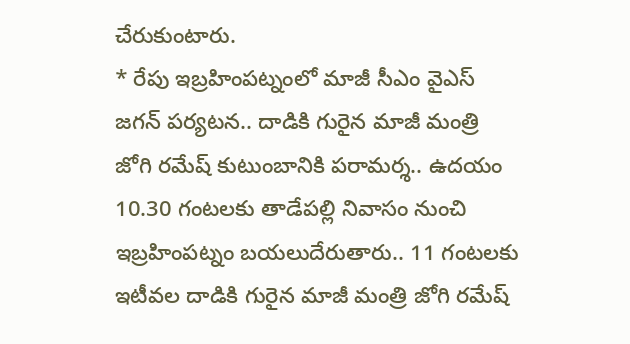చేరుకుంటారు.
* రేపు ఇబ్రహింపట్నంలో మాజీ సీఎం వైఎస్ జగన్ పర్యటన.. దాడికి గురైన మాజీ మంత్రి జోగి రమేష్ కుటుంబానికి పరామర్శ.. ఉదయం 10.30 గంటలకు తాడేపల్లి నివాసం నుంచి ఇబ్రహింపట్నం బయలుదేరుతారు.. 11 గంటలకు ఇటీవల దాడికి గురైన మాజీ మంత్రి జోగి రమేష్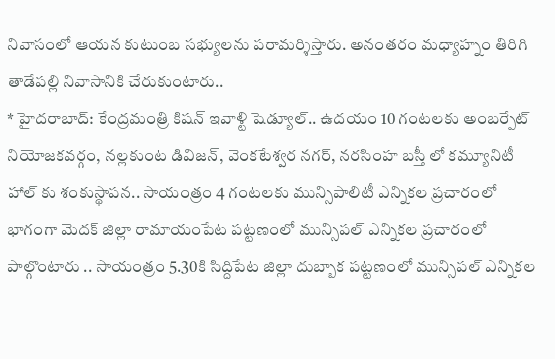నివాసంలో ఆయన కుటుంబ సభ్యులను పరామర్శిస్తారు. అనంతరం మధ్యాహ్నం తిరిగి తాడేపల్లి నివాసానికి చేరుకుంటారు..
* హైదరాబాద్: కేంద్రమంత్రి కిషన్ ఇవాళ్టి షెడ్యూల్.. ఉదయం 10 గంటలకు అంబర్పేట్ నియోజకవర్గం, నల్లకుంట డివిజన్, వెంకటేశ్వర నగర్, నరసింహ బస్తీ లో కమ్యూనిటీ హాల్ కు శంకుస్థాపన.. సాయంత్రం 4 గంటలకు మున్సిపాలిటీ ఎన్నికల ప్రచారంలో భాగంగా మెదక్ జిల్లా రామాయంపేట పట్టణంలో మున్సిపల్ ఎన్నికల ప్రచారంలో పాల్గొంటారు .. సాయంత్రం 5.30కి సిద్దిపేట జిల్లా దుబ్బాక పట్టణంలో మున్సిపల్ ఎన్నికల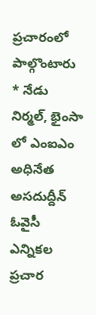ప్రచారంలో పాల్గొంటారు
* నేడు నిర్మల్, భైంసా లో ఎంఐఎం అధినేత అసదుద్దీన్ ఓవైసీ ఎన్నికల ప్రచార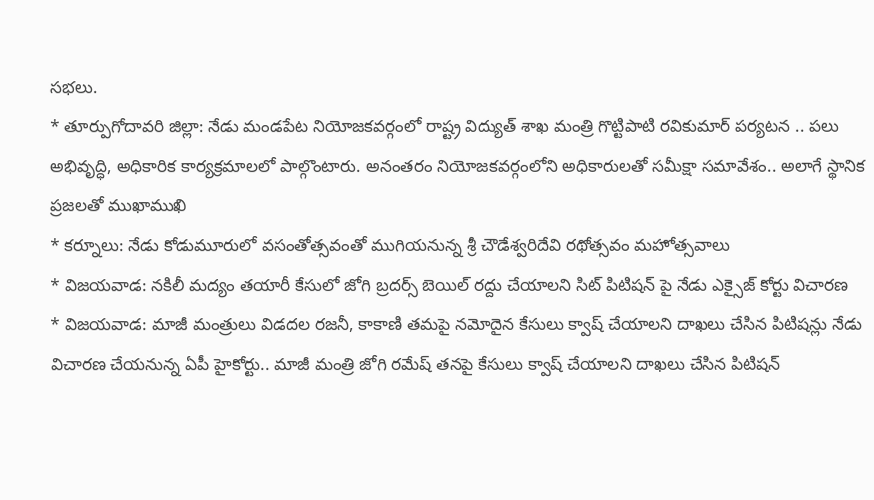సభలు.
* తూర్పుగోదావరి జిల్లా: నేడు మండపేట నియోజకవర్గంలో రాష్ట్ర విద్యుత్ శాఖ మంత్రి గొట్టిపాటి రవికుమార్ పర్యటన .. పలు అభివృద్ధి, అధికారిక కార్యక్రమాలలో పాల్గొంటారు. అనంతరం నియోజకవర్గంలోని అధికారులతో సమీక్షా సమావేశం.. అలాగే స్థానిక ప్రజలతో ముఖాముఖి
* కర్నూలు: నేడు కోడుమూరులో వసంతోత్సవంతో ముగియనున్న శ్రీ చౌడేశ్వరిదేవి రథోత్సవం మహోత్సవాలు
* విజయవాడ: నకిలీ మద్యం తయారీ కేసులో జోగి బ్రదర్స్ బెయిల్ రద్దు చేయాలని సిట్ పిటిషన్ పై నేడు ఎక్సైజ్ కోర్టు విచారణ
* విజయవాడ: మాజీ మంత్రులు విడదల రజనీ, కాకాణి తమపై నమోదైన కేసులు క్వాష్ చేయాలని దాఖలు చేసిన పిటిషన్లు నేడు విచారణ చేయనున్న ఏపీ హైకోర్టు.. మాజీ మంత్రి జోగి రమేష్ తనపై కేసులు క్వాష్ చేయాలని దాఖలు చేసిన పిటిషన్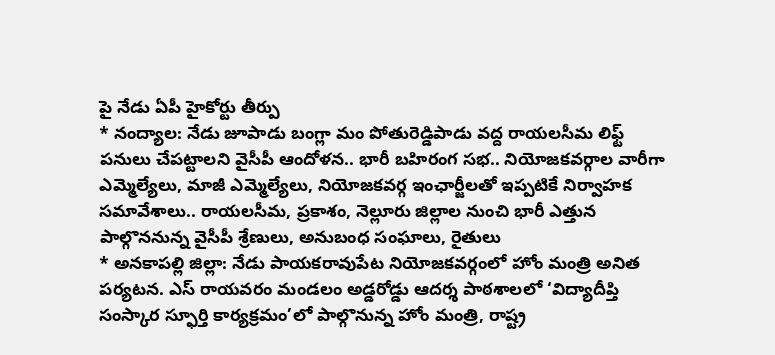పై నేడు ఏపీ హైకోర్టు తీర్పు
* నంద్యాల: నేడు జూపాడు బంగ్లా మం పోతురెడ్డిపాడు వద్ద రాయలసీమ లిఫ్ట్ పనులు చేపట్టాలని వైసీపీ ఆందోళన.. భారీ బహిరంగ సభ.. నియోజకవర్గాల వారీగా ఎమ్మెల్యేలు, మాజీ ఎమ్మెల్యేలు, నియోజకవర్గ ఇంఛార్జీలతో ఇప్పటికే నిర్వాహక సమావేశాలు.. రాయలసీమ, ప్రకాశం, నెల్లూరు జిల్లాల నుంచి భారీ ఎత్తున పాల్గొననున్న వైసీపీ శ్రేణులు, అనుబంధ సంఘాలు, రైతులు
* అనకాపల్లి జిల్లా: నేడు పాయకరావుపేట నియోజకవర్గంలో హోం మంత్రి అనిత పర్యటన. ఎస్ రాయవరం మండలం అడ్డరోడ్డు ఆదర్శ పాఠశాలలో ‘విద్యాదీప్తి సంస్కార స్ఫూర్తి కార్యక్రమం’లో పాల్గొనున్న హోం మంత్రి, రాష్ట్ర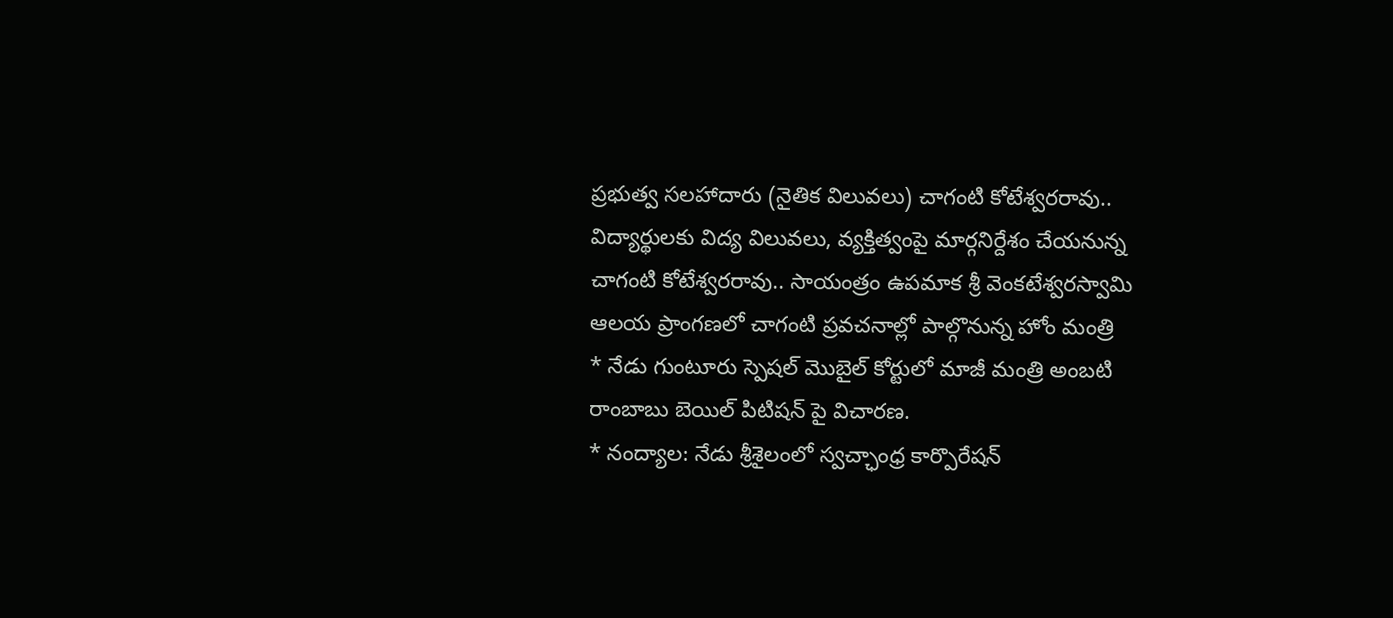ప్రభుత్వ సలహాదారు (నైతిక విలువలు) చాగంటి కోటేశ్వరరావు.. విద్యార్థులకు విద్య విలువలు, వ్యక్తిత్వంపై మార్గనిర్దేశం చేయనున్న చాగంటి కోటేశ్వరరావు.. సాయంత్రం ఉపమాక శ్రీ వెంకటేశ్వరస్వామి ఆలయ ప్రాంగణలో చాగంటి ప్రవచనాల్లో పాల్గొనున్న హోం మంత్రి
* నేడు గుంటూరు స్పెషల్ మొబైల్ కోర్టులో మాజీ మంత్రి అంబటి రాంబాబు బెయిల్ పిటిషన్ పై విచారణ.
* నంద్యాల: నేడు శ్రీశైలంలో స్వచ్ఛాంధ్ర కార్పొరేషన్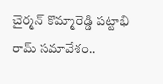చైర్మన్ కొమ్మారెడ్డి పట్టాభి రామ్ సమావేశం..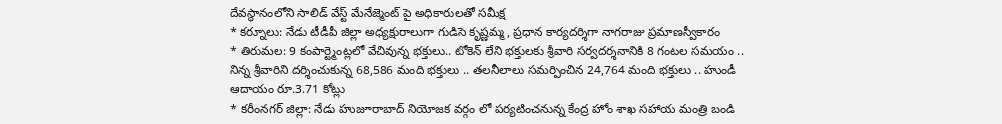దేవస్థానంలోని సాలిడ్ వేస్ట్ మేనేజ్మెంట్ పై అధికారులతో సమీక్ష
* కర్నూలు: నేడు టీడీపీ జిల్లా అధ్యక్షురాలుగా గుడిసె కృష్ణమ్మ, ప్రధాన కార్యదర్శిగా నాగరాజు ప్రమాణస్వీకారం
* తిరుమల: 9 కంపార్ట్మెంట్లలో వేచివున్న భక్తులు.. టోకెన్ లేని భక్తులకు శ్రీవారి సర్వదర్శనానికి 8 గంటల సమయం .. నిన్న శ్రీవారిని దర్శించుకున్న 68,586 మంది భక్తులు .. తలనీలాలు సమర్పించిన 24,764 మంది భక్తులు .. హుండీ ఆదాయం రూ.3.71 కోట్లు
* కరీంనగర్ జిల్లా: నేడు హుజూరాబాద్ నియోజక వర్గం లో పర్యటించనున్న కేంద్ర హోం శాఖ సహాయ మంత్రి బండి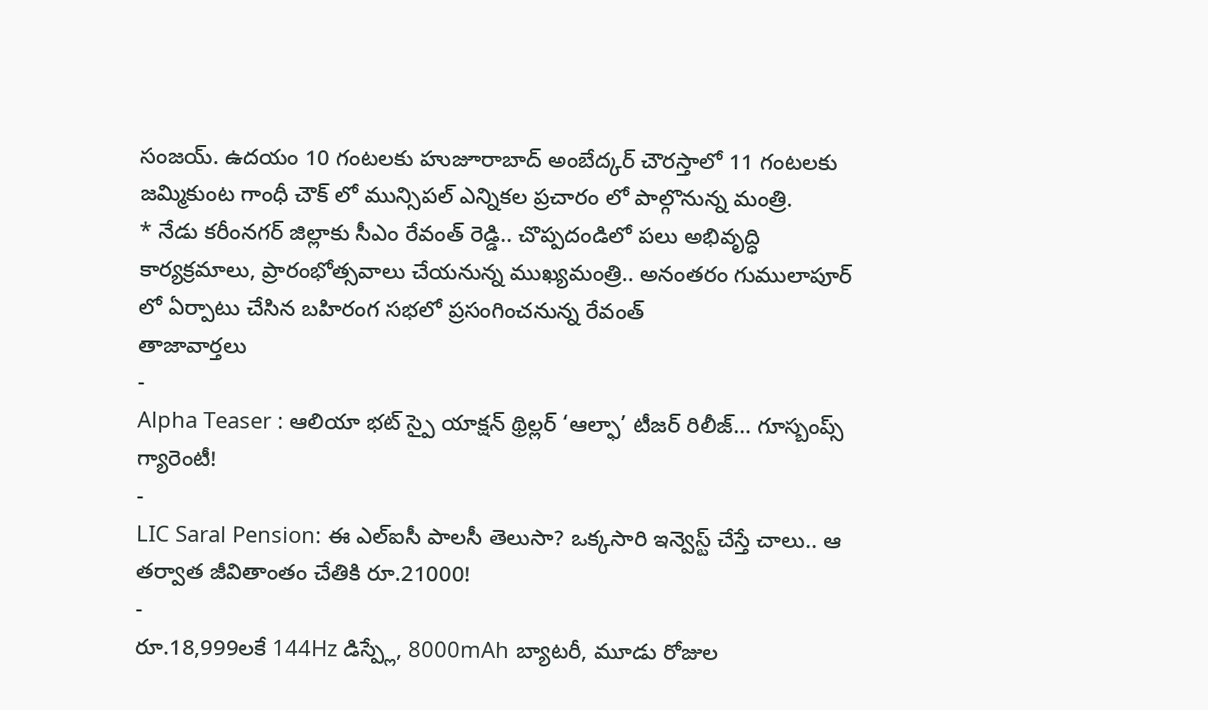సంజయ్. ఉదయం 10 గంటలకు హుజూరాబాద్ అంబేద్కర్ చౌరస్తాలో 11 గంటలకు జమ్మికుంట గాంధీ చౌక్ లో మున్సిపల్ ఎన్నికల ప్రచారం లో పాల్గొనున్న మంత్రి.
* నేడు కరీంనగర్ జిల్లాకు సీఎం రేవంత్ రెడ్డి.. చొప్పదండిలో పలు అభివృద్ధి కార్యక్రమాలు, ప్రారంభోత్సవాలు చేయనున్న ముఖ్యమంత్రి.. అనంతరం గుములాపూర్ లో ఏర్పాటు చేసిన బహిరంగ సభలో ప్రసంగించనున్న రేవంత్
తాజావార్తలు
-
Alpha Teaser : ఆలియా భట్ స్పై యాక్షన్ థ్రిల్లర్ ‘ఆల్ఫా’ టీజర్ రిలీజ్… గూస్బంప్స్ గ్యారెంటీ!
-
LIC Saral Pension: ఈ ఎల్ఐసీ పాలసీ తెలుసా? ఒక్కసారి ఇన్వెస్ట్ చేస్తే చాలు.. ఆ తర్వాత జీవితాంతం చేతికి రూ.21000!
-
రూ.18,999లకే 144Hz డిస్ప్లే, 8000mAh బ్యాటరీ, మూడు రోజుల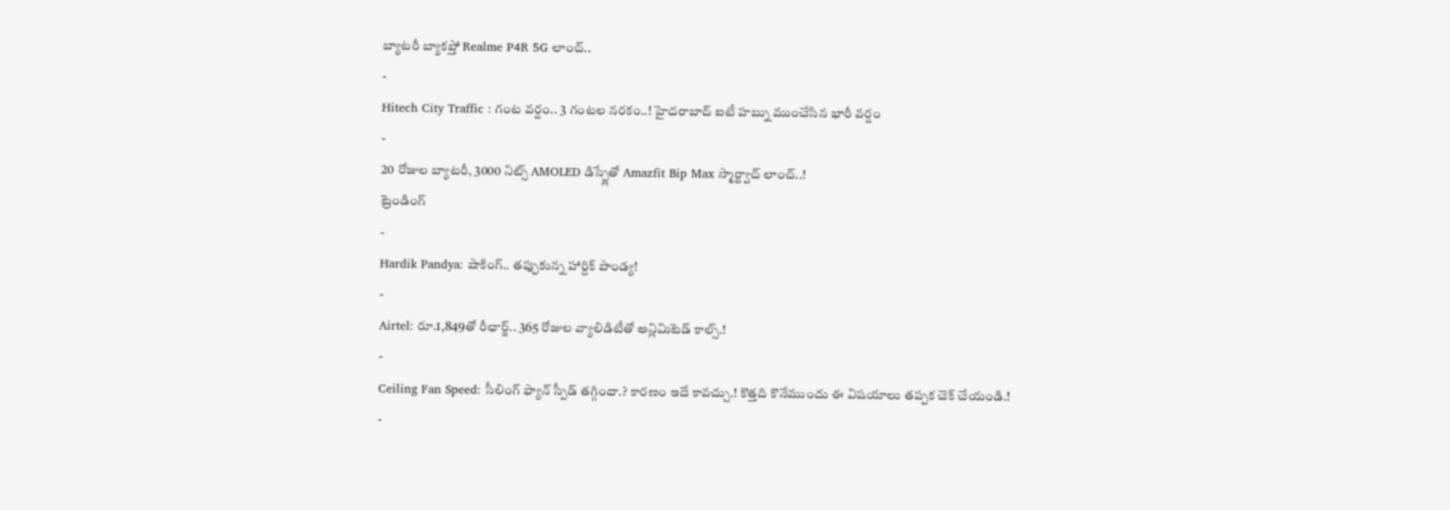బ్యాటరీ బ్యాకప్తో Realme P4R 5G లాంచ్..
-
Hitech City Traffic : గంట వర్షం.. 3 గంటల నరకం..! హైదరాబాద్ ఐటీ హబ్ను ముంచేసిన భారీ వర్షం
-
20 రోజుల బ్యాటరీ, 3000 నిట్స్ AMOLED డిస్ప్లేతో Amazfit Bip Max స్మార్ట్వాచ్ లాంచ్..!
ట్రెండింగ్
-
Hardik Pandya: షాకింగ్.. తప్పుకున్న హార్దిక్ పాండ్య!
-
Airtel: రూ.1,849తో రీఛార్జ్.. 365 రోజుల వ్యాలిడిటీతో అన్లిమిటెడ్ కాల్స్.!
-
Ceiling Fan Speed: సీలింగ్ ఫ్యాన్ స్పీడ్ తగ్గిందా.? కారణం ఇదే కావచ్చు.! కొత్తది కొనేముందు ఈ విషయాలు తప్పక చెక్ చేయండి.!
-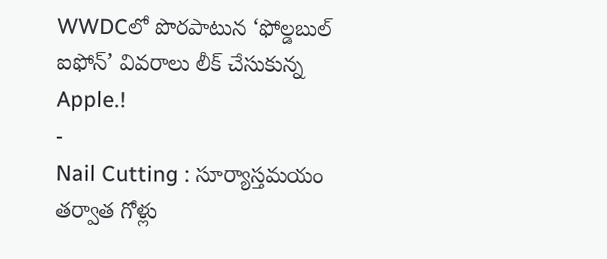WWDCలో పొరపాటున ‘ఫోల్డబుల్ ఐఫోన్’ వివరాలు లీక్ చేసుకున్న Apple.!
-
Nail Cutting : సూర్యాస్తమయం తర్వాత గోళ్లు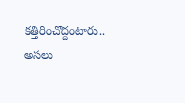కత్తిరించొద్దంటారు.. అసలు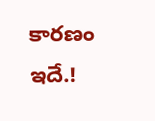కారణం ఇదే.!